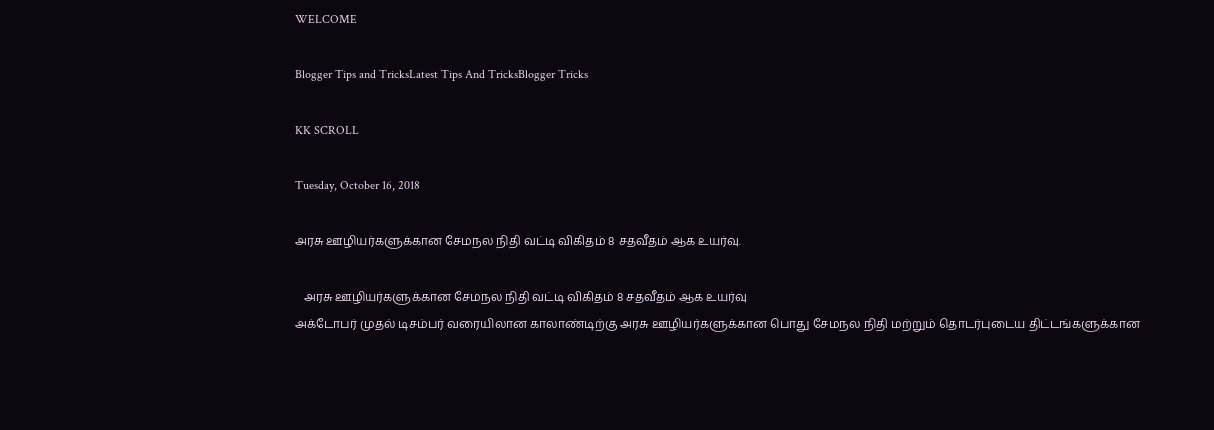WELCOME

Blogger Tips and TricksLatest Tips And TricksBlogger Tricks

KK SCROLL

Tuesday, October 16, 2018

அரசு ஊழியர்களுக்கான சேமநல நிதி வட்டி விகிதம் 8 சதவீதம் ஆக உயர்வு.

   அரசு ஊழியர்களுக்கான சேமநல நிதி வட்டி விகிதம் 8 சதவீதம் ஆக உயர்வு
அக்டோபர் முதல் டிசம்பர் வரையிலான காலாண்டிற்கு அரசு ஊழியர்களுக்கான பொது சேமநல நிதி மற்றும் தொடர்புடைய திட்டங்களுக்கான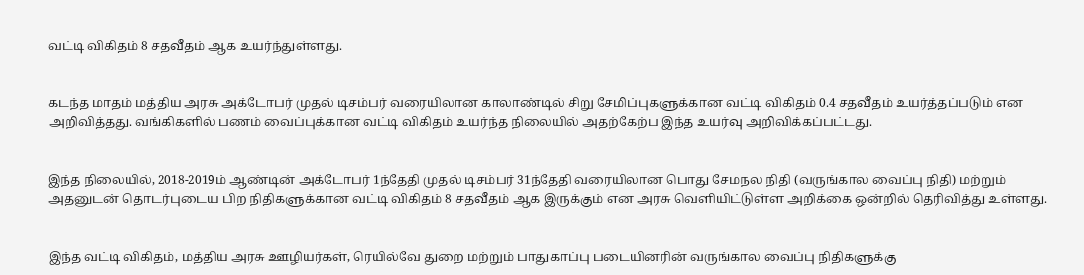வட்டி விகிதம் 8 சதவீதம் ஆக உயர்ந்துள்ளது.


கடந்த மாதம் மத்திய அரசு அக்டோபர் முதல் டிசம்பர் வரையிலான காலாண்டில் சிறு சேமிப்புகளுக்கான வட்டி விகிதம் 0.4 சதவீதம் உயர்த்தப்படும் என அறிவித்தது. வங்கிகளில் பணம் வைப்புக்கான வட்டி விகிதம் உயர்ந்த நிலையில் அதற்கேற்ப இந்த உயர்வு அறிவிக்கப்பட்டது.


இந்த நிலையில், 2018-2019ம் ஆண்டின் அக்டோபர் 1ந்தேதி முதல் டிசம்பர் 31ந்தேதி வரையிலான பொது சேமநல நிதி (வருங்கால வைப்பு நிதி) மற்றும் அதனுடன் தொடர்புடைய பிற நிதிகளுக்கான வட்டி விகிதம் 8 சதவீதம் ஆக இருக்கும் என அரசு வெளியிட்டுள்ள அறிக்கை ஒன்றில் தெரிவித்து உள்ளது.


இந்த வட்டி விகிதம், மத்திய அரசு ஊழியர்கள், ரெயில்வே துறை மற்றும் பாதுகாப்பு படையினரின் வருங்கால வைப்பு நிதிகளுக்கு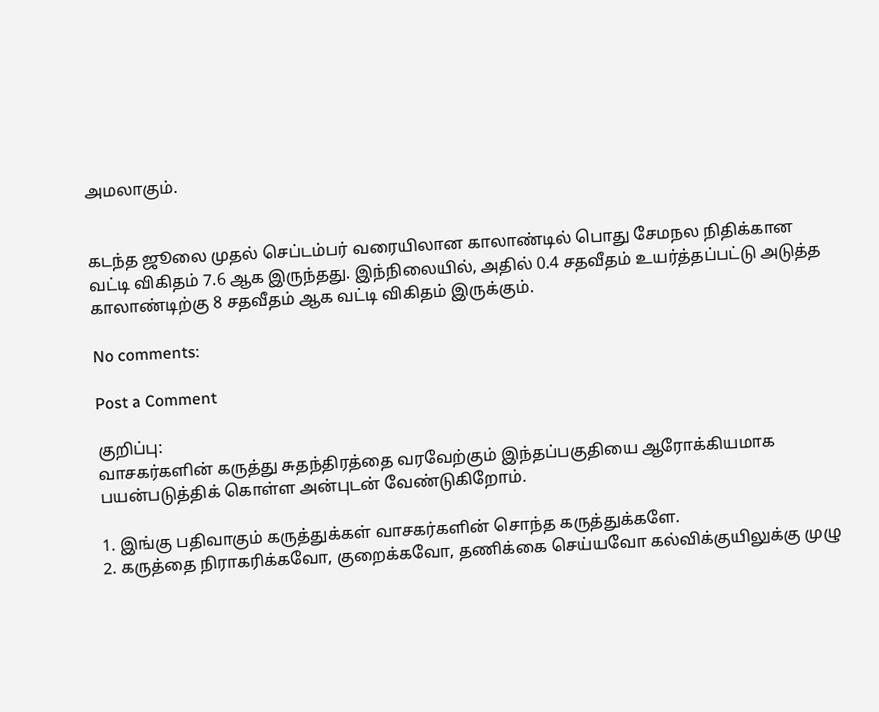அமலாகும்.


கடந்த ஜூலை முதல் செப்டம்பர் வரையிலான காலாண்டில் பொது சேமநல நிதிக்கான வட்டி விகிதம் 7.6 ஆக இருந்தது. இந்நிலையில், அதில் 0.4 சதவீதம் உயர்த்தப்பட்டு அடுத்த காலாண்டிற்கு 8 சதவீதம் ஆக வட்டி விகிதம் இருக்கும்.

No comments:

Post a Comment

குறிப்பு:
வாசகர்களின் கருத்து சுதந்திரத்தை வரவேற்கும் இந்தப்பகுதியை ஆரோக்கியமாக பயன்படுத்திக் கொள்ள அன்புடன் வேண்டுகிறோம்.

1. இங்கு பதிவாகும் கருத்துக்கள் வாசகர்களின் சொந்த கருத்துக்களே.
2. கருத்தை நிராகரிக்கவோ, குறைக்கவோ, தணிக்கை செய்யவோ கல்விக்குயிலுக்கு முழு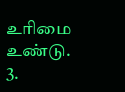உரிமை உண்டு.
3.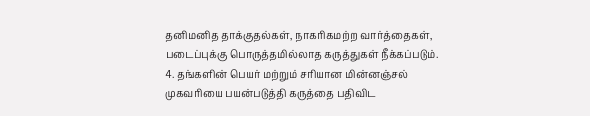தனிமனித தாக்குதல்கள், நாகரிகமற்ற வார்த்தைகள், படைப்புக்கு பொருத்தமில்லாத கருத்துகள் நீக்கப்படும்.
4. தங்களின் பெயர் மற்றும் சரியான மின்னஞ்சல் முகவரியை பயன்படுத்தி கருத்தை பதிவிட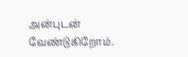அன்புடன் வேண்டுகிறோம்.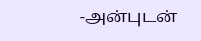-அன்புடன்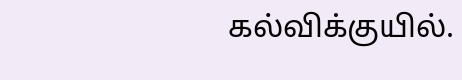கல்விக்குயில்.